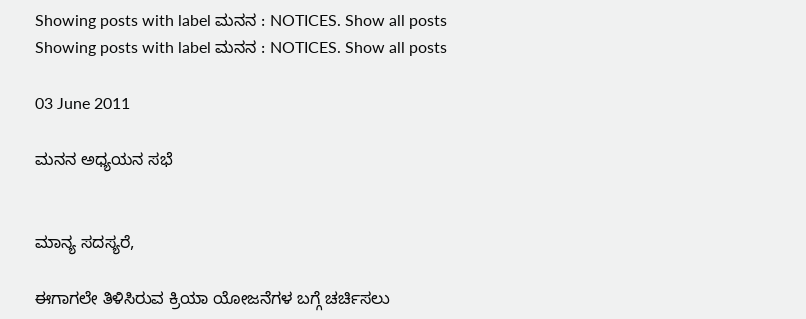Showing posts with label ಮನನ : NOTICES. Show all posts
Showing posts with label ಮನನ : NOTICES. Show all posts

03 June 2011

ಮನನ ಅಧ್ಯಯನ ಸಭೆ


ಮಾನ್ಯ ಸದಸ್ಯರೆ,

ಈಗಾಗಲೇ ತಿಳಿಸಿರುವ ಕ್ರಿಯಾ ಯೋಜನೆಗಳ ಬಗ್ಗೆ ಚರ್ಚಿಸಲು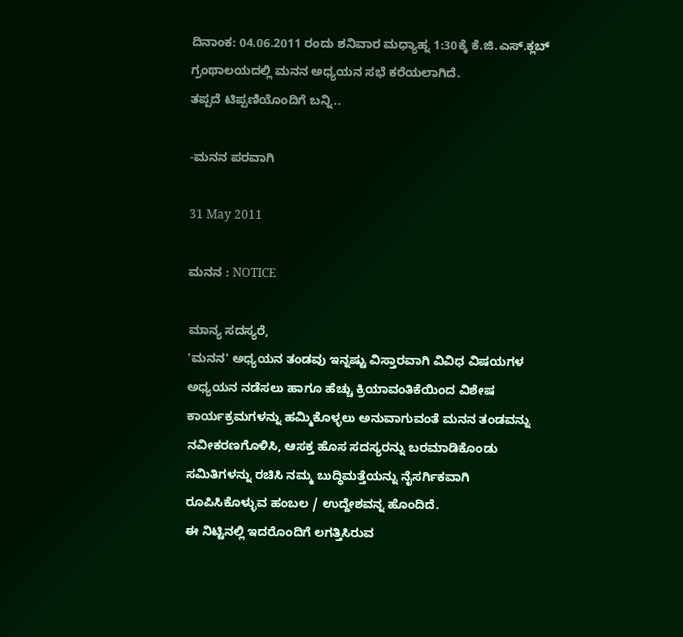ದಿನಾಂಕ: 04.06.2011 ರಂದು ಶನಿವಾರ ಮಧ್ಯಾಹ್ನ 1:30ಕ್ಕೆ ಕೆ.ಜಿ.ಎಸ್.ಕ್ಲಬ್ ಗ್ರಂಥಾಲಯದಲ್ಲಿ ಮನನ ಅಧ್ಯಯನ ಸಭೆ ಕರೆಯಲಾಗಿದೆ.
ತಪ್ಪದೆ ಟಿಪ್ಪಣಿಯೊಂದಿಗೆ ಬನ್ನಿ..

-ಮನನ ಪರವಾಗಿ

31 May 2011

ಮನನ : NOTICE

ಮಾನ್ಯ ಸದಸ್ಯರೆ,
'ಮನನ' ಅಧ್ಯಯನ ತಂಡವು ಇನ್ನಷ್ಟು ವಿಸ್ತಾರವಾಗಿ ವಿವಿಧ ವಿಷಯಗಳ ಅಧ್ಯಯನ ನಡೆಸಲು ಹಾಗೂ ಹೆಚ್ಚು ಕ್ರಿಯಾವಂತಿಕೆಯಿಂದ ವಿಶೇಷ ಕಾರ್ಯಕ್ರಮಗಳನ್ನು ಹಮ್ಮಿಕೊಳ್ಳಲು ಅನುವಾಗುವಂತೆ ಮನನ ತಂಡವನ್ನು ನವೀಕರಣಗೊಳಿಸಿ, ಆಸಕ್ತ ಹೊಸ ಸದಸ್ಯರನ್ನು ಬರಮಾಡಿಕೊಂಡು ಸಮಿತಿಗಳನ್ನು ರಚಿಸಿ ನಮ್ಮ ಬುದ್ಧಿಮತ್ತೆಯನ್ನು ನೈಸರ್ಗಿಕವಾಗಿ ರೂಪಿಸಿಕೊಳ್ಳುವ ಹಂಬಲ / ಉದ್ದೇಶವನ್ನ ಹೊಂದಿದೆ.
ಈ ನಿಟ್ಟಿನಲ್ಲಿ ಇದರೊಂದಿಗೆ ಲಗತ್ತಿಸಿರುವ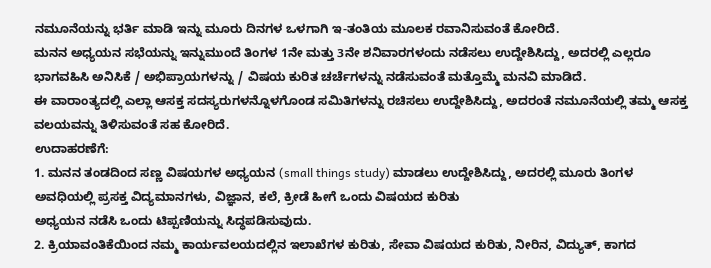ನಮೂನೆಯನ್ನು ಭರ್ತಿ ಮಾಡಿ ಇನ್ನು ಮೂರು ದಿನಗಳ ಒಳಗಾಗಿ ಇ-ತಂತಿಯ ಮೂಲಕ ರವಾನಿಸುವಂತೆ ಕೋರಿದೆ.
ಮನನ ಅಧ್ಯಯನ ಸಭೆಯನ್ನು ಇನ್ನುಮುಂದೆ ತಿಂಗಳ 1ನೇ ಮತ್ತು 3ನೇ ಶನಿವಾರಗಳಂದು ನಡೆಸಲು ಉದ್ದೇಶಿಸಿದ್ದು, ಅದರಲ್ಲಿ ಎಲ್ಲರೂ ಭಾಗವಹಿಸಿ ಅನಿಸಿಕೆ / ಅಭಿಪ್ರಾಯಗಳನ್ನು / ವಿಷಯ ಕುರಿತ ಚರ್ಚೆಗಳನ್ನು ನಡೆಸುವಂತೆ ಮತ್ತೊಮ್ಮೆ ಮನವಿ ಮಾಡಿದೆ.
ಈ ವಾರಾಂತ್ಯದಲ್ಲಿ ಎಲ್ಲಾ ಆಸಕ್ತ ಸದಸ್ಯರುಗಳನ್ನೊಳಗೊಂಡ ಸಮಿತಿಗಳನ್ನು ರಚಿಸಲು ಉದ್ದೇಶಿಸಿದ್ದು, ಅದರಂತೆ ನಮೂನೆಯಲ್ಲಿ ತಮ್ಮ ಆಸಕ್ತ ವಲಯವನ್ನು ತಿಳಿಸುವಂತೆ ಸಹ ಕೋರಿದೆ.
ಉದಾಹರಣೆಗೆ:
1. ಮನನ ತಂಡದಿಂದ ಸಣ್ಣ ವಿಷಯಗಳ ಅಧ್ಯಯನ (small things study) ಮಾಡಲು ಉದ್ದೇಶಿಸಿದ್ದು, ಅದರಲ್ಲಿ ಮೂರು ತಿಂಗಳ ಅವಧಿಯಲ್ಲಿ ಪ್ರಸಕ್ತ ವಿದ್ಯಮಾನಗಳು, ವಿಜ್ಞಾನ, ಕಲೆ, ಕ್ರೀಡೆ ಹೀಗೆ ಒಂದು ವಿಷಯದ ಕುರಿತು
ಅಧ್ಯಯನ ನಡೆಸಿ ಒಂದು ಟಿಪ್ಪಣಿಯನ್ನು ಸಿದ್ಧಪಡಿಸುವುದು.
2. ಕ್ರಿಯಾವಂತಿಕೆಯಿಂದ ನಮ್ಮ ಕಾರ್ಯವಲಯದಲ್ಲಿನ ಇಲಾಖೆಗಳ ಕುರಿತು, ಸೇವಾ ವಿಷಯದ ಕುರಿತು, ನೀರಿನ, ವಿದ್ಯುತ್, ಕಾಗದ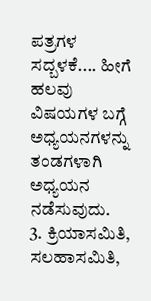ಪತ್ರಗಳ ಸದ್ಬಳಕೆ.... ಹೀಗೆ ಹಲವು ವಿಷಯಗಳ ಬಗ್ಗೆ ಅಧ್ಯಯನಗಳನ್ನು ತಂಡಗಳಾಗಿ ಅಧ್ಯಯನ
ನಡೆಸುವುದು.
3. ಕ್ರಿಯಾಸಮಿತಿ, ಸಲಹಾಸಮಿತಿ,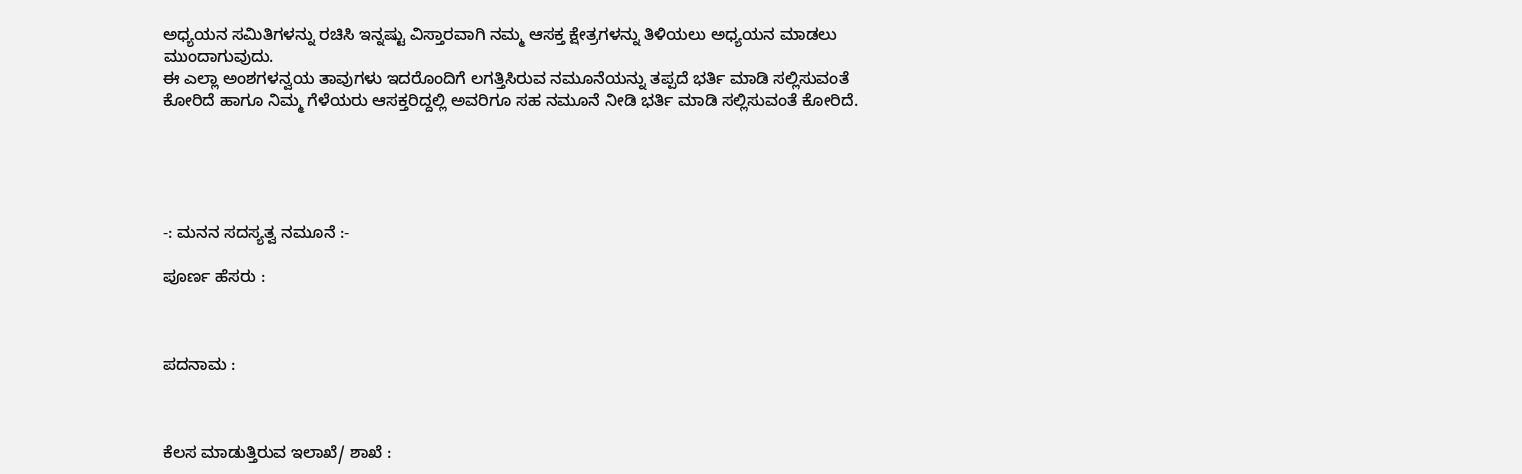ಅಧ್ಯಯನ ಸಮಿತಿಗಳನ್ನು ರಚಿಸಿ ಇನ್ನಷ್ಟು ವಿಸ್ತಾರವಾಗಿ ನಮ್ಮ ಆಸಕ್ತ ಕ್ಷೇತ್ರಗಳನ್ನು ತಿಳಿಯಲು ಅಧ್ಯಯನ ಮಾಡಲು ಮುಂದಾಗುವುದು.
ಈ ಎಲ್ಲಾ ಅಂಶಗಳನ್ವಯ ತಾವುಗಳು ಇದರೊಂದಿಗೆ ಲಗತ್ತಿಸಿರುವ ನಮೂನೆಯನ್ನು ತಪ್ಪದೆ ಭರ್ತಿ ಮಾಡಿ ಸಲ್ಲಿಸುವಂತೆ ಕೋರಿದೆ ಹಾಗೂ ನಿಮ್ಮ ಗೆಳೆಯರು ಆಸಕ್ತರಿದ್ದಲ್ಲಿ ಅವರಿಗೂ ಸಹ ನಮೂನೆ ನೀಡಿ ಭರ್ತಿ ಮಾಡಿ ಸಲ್ಲಿಸುವಂತೆ ಕೋರಿದೆ.





-: ಮನನ ಸದಸ್ಯತ್ವ ನಮೂನೆ :-

ಪೂರ್ಣ ಹೆಸರು :



ಪದನಾಮ :



ಕೆಲಸ ಮಾಡುತ್ತಿರುವ ಇಲಾಖೆ/ ಶಾಖೆ :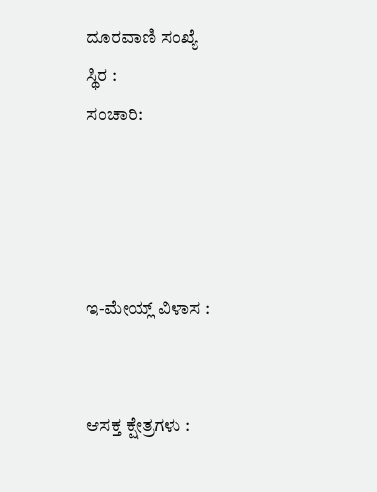ದೂರವಾಣಿ ಸಂಖ್ಯೆ
ಸ್ಥಿರ :
ಸಂಚಾರಿ:




ಇ-ಮೇಯ್ಲ್ ವಿಳಾಸ :


ಆಸಕ್ತ ಕ್ಷೇತ್ರಗಳು :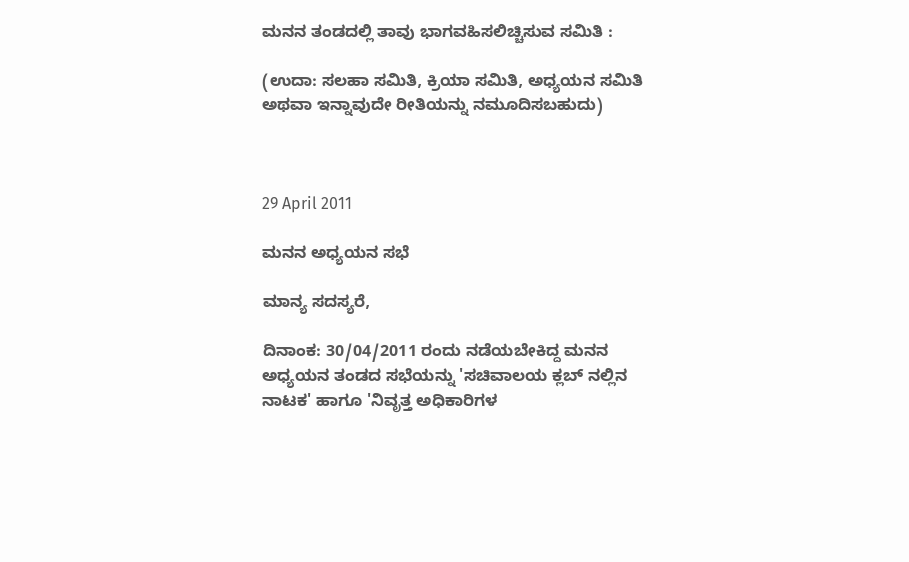ಮನನ ತಂಡದಲ್ಲಿ ತಾವು ಭಾಗವಹಿಸಲಿಚ್ಚಿಸುವ ಸಮಿತಿ :

(ಉದಾ: ಸಲಹಾ ಸಮಿತಿ, ಕ್ರಿಯಾ ಸಮಿತಿ, ಅಧ್ಯಯನ ಸಮಿತಿ ಅಥವಾ ಇನ್ನಾವುದೇ ರೀತಿಯನ್ನು ನಮೂದಿಸಬಹುದು)



29 April 2011

ಮನನ ಅಧ್ಯಯನ ಸಭೆ

ಮಾನ್ಯ ಸದಸ್ಯರೆ,

ದಿನಾಂಕ: 30/04/2011 ರಂದು ನಡೆಯಬೇಕಿದ್ದ ಮನನ ಅಧ್ಯಯನ ತಂಡದ ಸಭೆಯನ್ನು 'ಸಚಿವಾಲಯ ಕ್ಲಬ್ ನಲ್ಲಿನ ನಾಟಕ' ಹಾಗೂ 'ನಿವೃತ್ತ ಅಧಿಕಾರಿಗಳ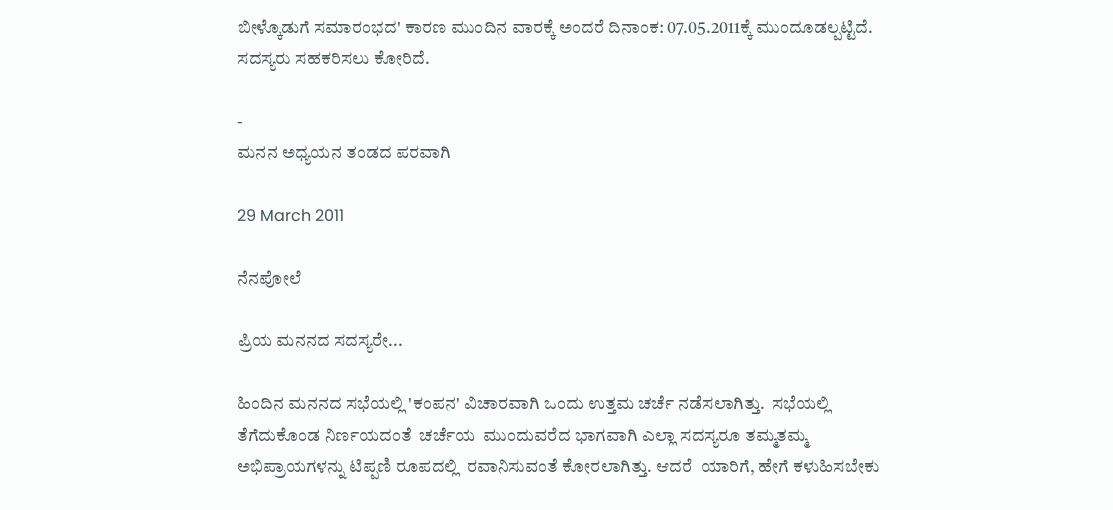ಬೀಳ್ಕೊಡುಗೆ ಸಮಾರಂಭದ' ಕಾರಣ ಮುಂದಿನ ವಾರಕ್ಕೆ ಅಂದರೆ ದಿನಾಂಕ: 07.05.2011ಕ್ಕೆ ಮುಂದೂಡಲ್ಪಟ್ಟಿದೆ. ಸದಸ್ಯರು ಸಹಕರಿಸಲು ಕೋರಿದೆ.

-
ಮನನ ಅಧ್ಯಯನ ತಂಡದ ಪರವಾಗಿ

29 March 2011

ನೆನಪೋಲೆ

ಪ್ರಿಯ ಮನನದ ಸದಸ್ಯರೇ...

ಹಿಂದಿನ ಮನನದ ಸಭೆಯಲ್ಲಿ 'ಕಂಪನ' ವಿಚಾರವಾಗಿ ಒಂದು ಉತ್ತಮ ಚರ್ಚೆ ನಡೆಸಲಾಗಿತ್ತು.  ಸಭೆಯಲ್ಲಿ ತೆಗೆದುಕೊಂಡ ನಿರ್ಣಯದಂತೆ  ಚರ್ಚೆಯ  ಮುಂದುವರೆದ ಭಾಗವಾಗಿ ಎಲ್ಲಾ ಸದಸ್ಯರೂ ತಮ್ಮತಮ್ಮ ಅಭಿಪ್ರಾಯಗಳನ್ನು ಟಿಪ್ಪಣಿ ರೂಪದಲ್ಲಿ  ರವಾನಿಸುವಂತೆ ಕೋರಲಾಗಿತ್ತು. ಆದರೆ  ಯಾರಿಗೆ, ಹೇಗೆ ಕಳುಹಿಸಬೇಕು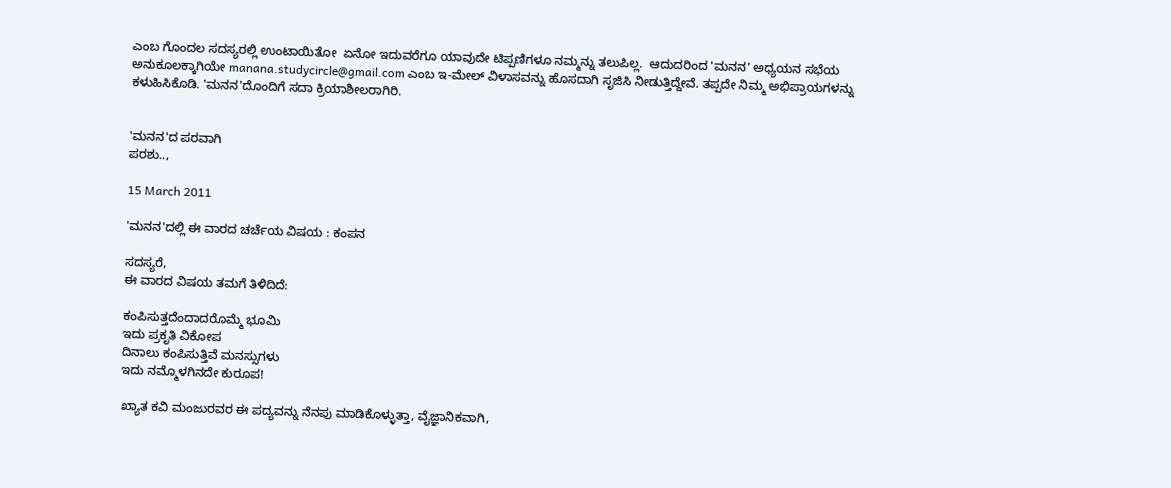ಎಂಬ ಗೊಂದಲ ಸದಸ್ಯರಲ್ಲಿ ಉಂಟಾಯಿತೋ  ಏನೋ ಇದುವರೆಗೂ ಯಾವುದೇ ಟಿಪ್ಪಣಿಗಳೂ ನಮ್ಮನ್ನು ತಲುಪಿಲ್ಲ.  ಆದುದರಿಂದ 'ಮನನ' ಅಧ್ಯಯನ ಸಭೆಯ ಅನುಕೂಲಕ್ಕಾಗಿಯೇ manana.studycircle@gmail.com ಎಂಬ ಇ-ಮೇಲ್ ವಿಳಾಸವನ್ನು ಹೊಸದಾಗಿ ಸೃಜಿಸಿ ನೀಡುತ್ತಿದ್ದೇವೆ. ತಪ್ಪದೇ ನಿಮ್ಮ ಅಭಿಪ್ರಾಯಗಳನ್ನು ಕಳುಹಿಸಿಕೊಡಿ. 'ಮನನ'ದೊಂದಿಗೆ ಸದಾ ಕ್ರಿಯಾಶೀಲರಾಗಿರಿ.


'ಮನನ'ದ ಪರವಾಗಿ
ಪರಶು..,

15 March 2011

'ಮನನ'ದಲ್ಲಿ ಈ ವಾರದ ಚರ್ಚೆಯ ವಿಷಯ : ಕಂಪನ

ಸದಸ್ಯರೆ,
ಈ ವಾರದ ವಿಷಯ ತಮಗೆ ತಿಳಿದಿದೆ:

ಕಂಪಿಸುತ್ತದೆಂದಾದರೊಮ್ಮೆ ಭೂಮಿ
ಇದು ಪ್ರಕೃತಿ ವಿಕೋಪ
ದಿನಾಲು ಕಂಪಿಸುತ್ತಿವೆ ಮನಸ್ಸುಗಳು
ಇದು ನಮ್ಮೊಳಗಿನದೇ ಕುರೂಪ!

ಖ್ಯಾತ ಕವಿ ಮಂಜುರವರ ಈ ಪದ್ಯವನ್ನು ನೆನಪು ಮಾಡಿಕೊಳ್ಳುತ್ತಾ, ವೈಜ್ಞಾನಿಕವಾಗಿ,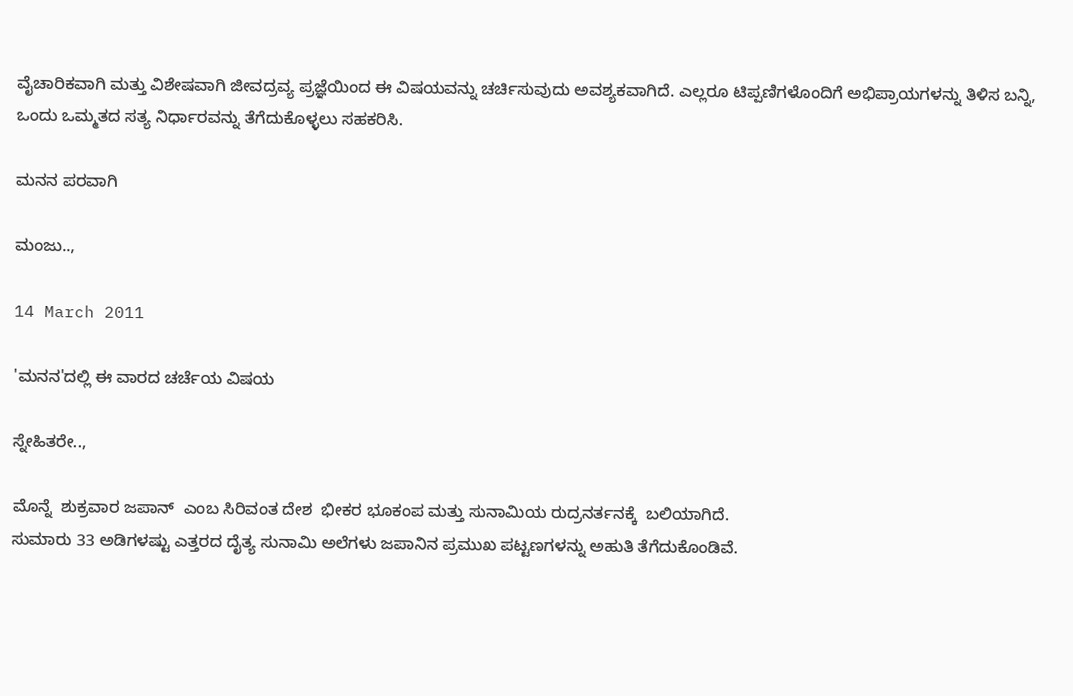ವೈಚಾರಿಕವಾಗಿ ಮತ್ತು ವಿಶೇಷವಾಗಿ ಜೀವದ್ರವ್ಯ ಪ್ರಜ್ಞೆಯಿಂದ ಈ ವಿಷಯವನ್ನು ಚರ್ಚಿಸುವುದು ಅವಶ್ಯಕವಾಗಿದೆ. ಎಲ್ಲರೂ ಟಿಪ್ಪಣಿಗಳೊಂದಿಗೆ ಅಭಿಪ್ರಾಯಗಳನ್ನು ತಿಳಿಸ ಬನ್ನಿ, ಒಂದು ಒಮ್ಮತದ ಸತ್ಯ ನಿರ್ಧಾರವನ್ನು ತೆಗೆದುಕೊಳ್ಳಲು ಸಹಕರಿಸಿ.

ಮನನ ಪರವಾಗಿ

ಮಂಜು..,

14 March 2011

'ಮನನ'ದಲ್ಲಿ ಈ ವಾರದ ಚರ್ಚೆಯ ವಿಷಯ

ಸ್ನೇಹಿತರೇ..,

ಮೊನ್ನೆ  ಶುಕ್ರವಾರ ಜಪಾನ್  ಎಂಬ ಸಿರಿವಂತ ದೇಶ  ಭೀಕರ ಭೂಕಂಪ ಮತ್ತು ಸುನಾಮಿಯ ರುದ್ರನರ್ತನಕ್ಕೆ  ಬಲಿಯಾಗಿದೆ.
ಸುಮಾರು 33 ಅಡಿಗಳಷ್ಟು ಎತ್ತರದ ದೈತ್ಯ ಸುನಾಮಿ ಅಲೆಗಳು ಜಪಾನಿನ ಪ್ರಮುಖ ಪಟ್ಟಣಗಳನ್ನು ಅಹುತಿ ತೆಗೆದುಕೊಂಡಿವೆ.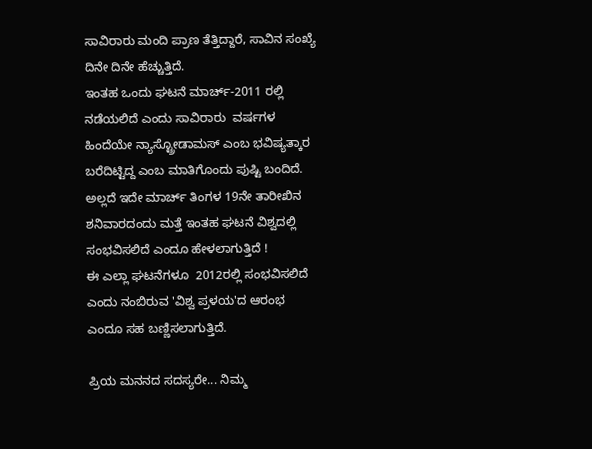ಸಾವಿರಾರು ಮಂದಿ ಪ್ರಾಣ ತೆತ್ತಿದ್ದಾರೆ, ಸಾವಿನ ಸಂಖ್ಯೆ ದಿನೇ ದಿನೇ ಹೆಚ್ಚುತ್ತಿದೆ.
ಇಂತಹ ಒಂದು ಘಟನೆ ಮಾರ್ಚ್-2011 ರಲ್ಲಿ  ನಡೆಯಲಿದೆ ಎಂದು ಸಾವಿರಾರು  ವರ್ಷಗಳ ಹಿಂದೆಯೇ ನ್ಯಾಸ್ಟ್ರೋಡಾಮಸ್ ಎಂಬ ಭವಿಷ್ಯತ್ಕಾರ ಬರೆದಿಟ್ಟಿದ್ದ ಎಂಬ ಮಾತಿಗೊಂದು ಪುಷ್ಟಿ ಬಂದಿದೆ.
ಅಲ್ಲದೆ ಇದೇ ಮಾರ್ಚ್ ತಿಂಗಳ 19ನೇ ತಾರೀಖಿನ ಶನಿವಾರದಂದು ಮತ್ತೆ ಇಂತಹ ಘಟನೆ ವಿಶ್ವದಲ್ಲಿ ಸಂಭವಿಸಲಿದೆ ಎಂದೂ ಹೇಳಲಾಗುತ್ತಿದೆ !
ಈ ಎಲ್ಲಾ ಘಟನೆಗಳೂ  2012ರಲ್ಲಿ ಸಂಭವಿಸಲಿದೆ ಎಂದು ನಂಬಿರುವ 'ವಿಶ್ವ ಪ್ರಳಯ'ದ ಆರಂಭ ಎಂದೂ ಸಹ ಬಣ್ಣಿಸಲಾಗುತ್ತಿದೆ.

ಪ್ರಿಯ ಮನನದ ಸದಸ್ಯರೇ... ನಿಮ್ಮ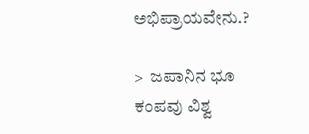ಅಭಿಪ್ರಾಯವೇನು.?

>  ಜಪಾನಿನ ಭೂ ಕಂಪವು ವಿಶ್ವ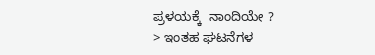ಪ್ರಳಯಕ್ಕೆ  ನಾಂದಿಯೇ ?
> ಇಂತಹ ಘಟನೆಗಳ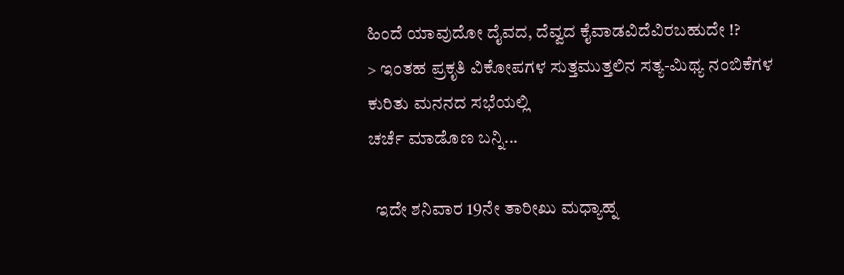ಹಿಂದೆ ಯಾವುದೋ ದೈವದ, ದೆವ್ವದ ಕೈವಾಡವಿದೆವಿರಬಹುದೇ !?
> ಇಂತಹ ಪ್ರಕೃತಿ ವಿಕೋಪಗಳ ಸುತ್ತಮುತ್ತಲಿನ ಸತ್ಯ-ಮಿಥ್ಯ ನಂಬಿಕೆಗಳ ಕುರಿತು ಮನನದ ಸಭೆಯಲ್ಲಿ
ಚರ್ಚೆ ಮಾಡೊಣ ಬನ್ನಿ...

  ಇದೇ ಶನಿವಾರ 19ನೇ ತಾರೀಖು ಮಧ್ಯಾಹ್ನ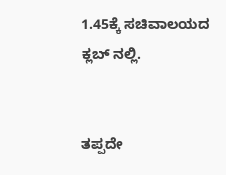1.45ಕ್ಕೆ ಸಚಿವಾಲಯದ ಕ್ಲಬ್ ನಲ್ಲಿ.


ತಪ್ಪದೇ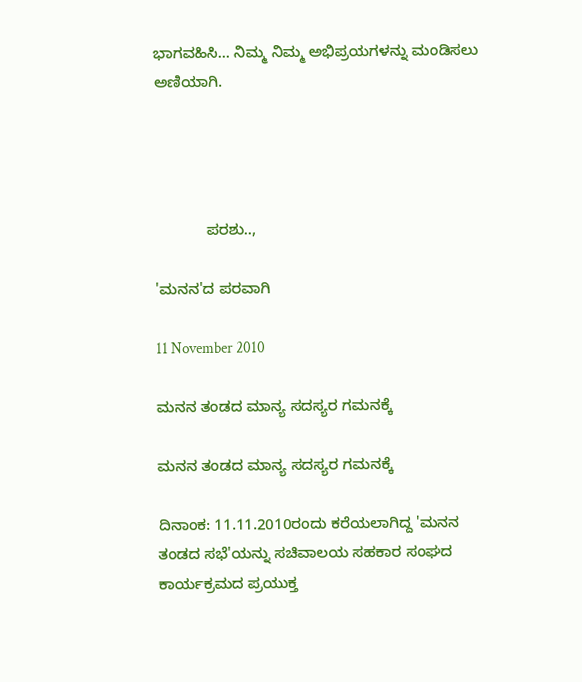ಭಾಗವಹಿಸಿ... ನಿಮ್ಮ ನಿಮ್ಮ ಅಭಿಪ್ರಯಗಳನ್ನು ಮಂಡಿಸಲು ಅಣಿಯಾಗಿ.




            ಪರಶು..,

'ಮನನ'ದ ಪರವಾಗಿ

11 November 2010

ಮನನ ತಂಡದ ಮಾನ್ಯ ಸದಸ್ಯರ ಗಮನಕ್ಕೆ

ಮನನ ತಂಡದ ಮಾನ್ಯ ಸದಸ್ಯರ ಗಮನಕ್ಕೆ

ದಿನಾಂಕ: 11.11.2010ರಂದು ಕರೆಯಲಾಗಿದ್ದ 'ಮನನ ತಂಡದ ಸಭೆ'ಯನ್ನು ಸಚಿವಾಲಯ ಸಹಕಾರ ಸಂಘದ ಕಾರ್ಯಕ್ರಮದ ಪ್ರಯುಕ್ತ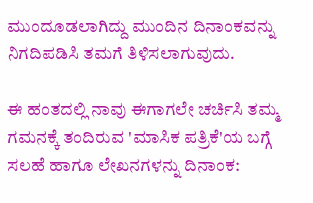ಮುಂದೂಡಲಾಗಿದ್ದು ಮುಂದಿನ ದಿನಾಂಕವನ್ನು ನಿಗದಿಪಡಿಸಿ ತಮಗೆ ತಿಳಿಸಲಾಗುವುದು.

ಈ ಹಂತದಲ್ಲಿ ನಾವು ಈಗಾಗಲೇ ಚರ್ಚಿಸಿ ತಮ್ಮ ಗಮನಕ್ಕೆ ತಂದಿರುವ 'ಮಾಸಿಕ ಪತ್ರಿಕೆ'ಯ ಬಗ್ಗೆ ಸಲಹೆ ಹಾಗೂ ಲೇಖನಗಳನ್ನು ದಿನಾಂಕ: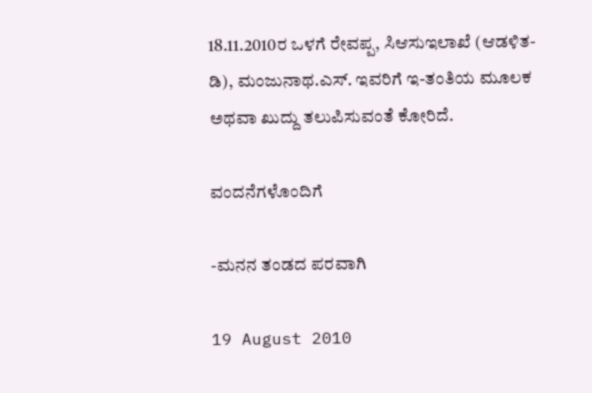18.11.2010ರ ಒಳಗೆ ರೇವಪ್ಪ, ಸಿಆಸುಇಲಾಖೆ (ಆಡಳಿತ-ಡಿ), ಮಂಜುನಾಥ.ಎಸ್. ಇವರಿಗೆ ಇ-ತಂತಿಯ ಮೂಲಕ ಅಥವಾ ಖುದ್ದು ತಲುಪಿಸುವಂತೆ ಕೋರಿದೆ.

ವಂದನೆಗಳೊಂದಿಗೆ

-ಮನನ ತಂಡದ ಪರವಾಗಿ

19 August 2010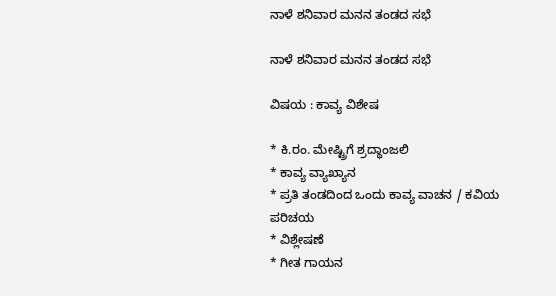ನಾಳೆ ಶನಿವಾರ ಮನನ ತಂಡದ ಸಭೆ

ನಾಳೆ ಶನಿವಾರ ಮನನ ತಂಡದ ಸಭೆ

ವಿಷಯ : ಕಾವ್ಯ ವಿಶೇಷ

* ಕಿ.ರಂ. ಮೇಷ್ಟ್ರಿಗೆ ಶ್ರದ್ಧಾಂಜಲಿ
* ಕಾವ್ಯ ವ್ಯಾಖ್ಯಾನ
* ಪ್ರತಿ ತಂಡದಿಂದ ಒಂದು ಕಾವ್ಯ ವಾಚನ / ಕವಿಯ ಪರಿಚಯ
* ವಿಶ್ಲೇಷಣೆ
* ಗೀತ ಗಾಯನ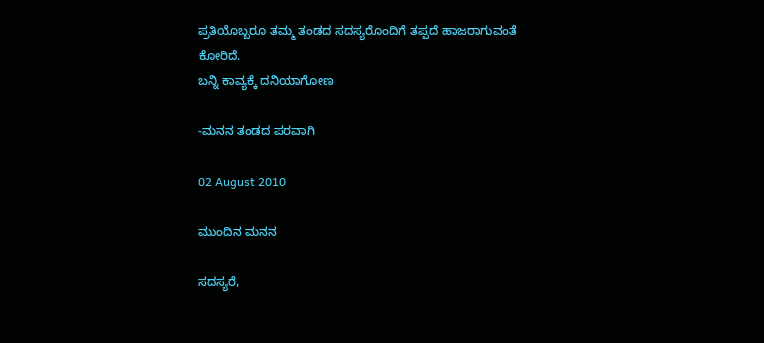ಪ್ರತಿಯೊಬ್ಬರೂ ತಮ್ಮ ತಂಡದ ಸದಸ್ಯರೊಂದಿಗೆ ತಪ್ಪದೆ ಹಾಜರಾಗುವಂತೆ ಕೋರಿದೆ.
ಬನ್ನಿ ಕಾವ್ಯಕ್ಕೆ ದನಿಯಾಗೋಣ

-ಮನನ ತಂಡದ ಪರವಾಗಿ

02 August 2010

ಮುಂದಿನ ಮನನ

ಸದಸ್ಯರೆ,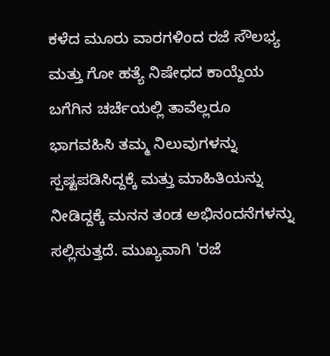ಕಳೆದ ಮೂರು ವಾರಗಳಿಂದ ರಜೆ ಸೌಲಭ್ಯ ಮತ್ತು ಗೋ ಹತ್ಯೆ ನಿಷೇಧದ ಕಾಯ್ದೆಯ ಬಗೆಗಿನ ಚರ್ಚೆಯಲ್ಲಿ ತಾವೆಲ್ಲರೂ ಭಾಗವಹಿಸಿ ತಮ್ಮ ನಿಲುವುಗಳನ್ನು ಸ್ಪಷ್ಟಪಡಿಸಿದ್ದಕ್ಕೆ ಮತ್ತು ಮಾಹಿತಿಯನ್ನು ನೀಡಿದ್ದಕ್ಕೆ ಮನನ ತಂಡ ಅಭಿನಂದನೆಗಳನ್ನು ಸಲ್ಲಿಸುತ್ತದೆ. ಮುಖ್ಯವಾಗಿ 'ರಜೆ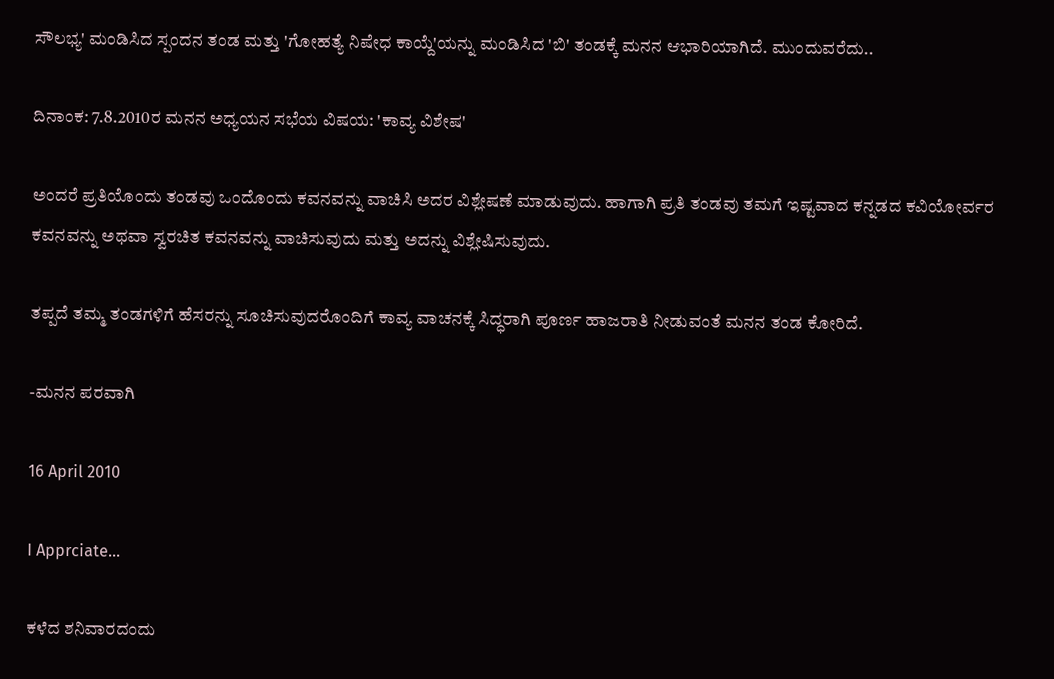ಸೌಲಭ್ಯ' ಮಂಡಿಸಿದ ಸ್ಪಂದನ ತಂಡ ಮತ್ತು 'ಗೋಹತ್ಯೆ ನಿಷೇಧ ಕಾಯ್ದೆ'ಯನ್ನು ಮಂಡಿಸಿದ 'ಬಿ' ತಂಡಕ್ಕೆ ಮನನ ಆಭಾರಿಯಾಗಿದೆ. ಮುಂದುವರೆದು..

ದಿನಾಂಕ: 7.8.2010ರ ಮನನ ಅಧ್ಯಯನ ಸಭೆಯ ವಿಷಯ: 'ಕಾವ್ಯ ವಿಶೇಷ'

ಅಂದರೆ ಪ್ರತಿಯೊಂದು ತಂಡವು ಒಂದೊಂದು ಕವನವನ್ನು ವಾಚಿಸಿ ಅದರ ವಿಶ್ಲೇಷಣೆ ಮಾಡುವುದು. ಹಾಗಾಗಿ ಪ್ರತಿ ತಂಡವು ತಮಗೆ ಇಷ್ಟವಾದ ಕನ್ನಡದ ಕವಿಯೋರ್ವರ ಕವನವನ್ನು ಅಥವಾ ಸ್ವರಚಿತ ಕವನವನ್ನು ವಾಚಿಸುವುದು ಮತ್ತು ಅದನ್ನು ವಿಶ್ಲೇಷಿಸುವುದು.

ತಪ್ಪದೆ ತಮ್ಮ ತಂಡಗಳಿಗೆ ಹೆಸರನ್ನು ಸೂಚಿಸುವುದರೊಂದಿಗೆ ಕಾವ್ಯ ವಾಚನಕ್ಕೆ ಸಿದ್ಧರಾಗಿ ಪೂರ್ಣ ಹಾಜರಾತಿ ನೀಡುವಂತೆ ಮನನ ತಂಡ ಕೋರಿದೆ.

-ಮನನ ಪರವಾಗಿ

16 April 2010

I Apprciate...

ಕಳೆದ ಶನಿವಾರದಂದು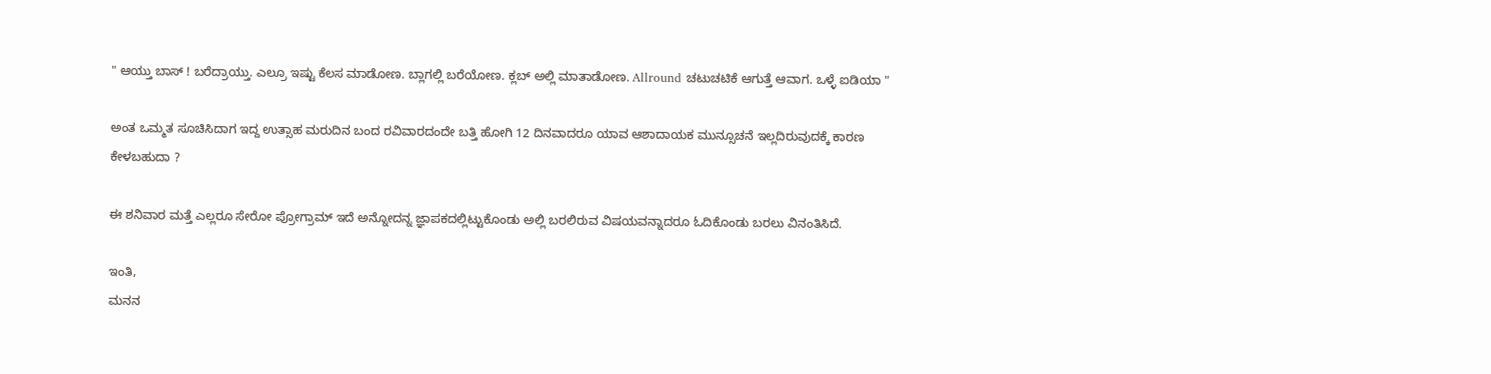" ಆಯ್ತು ಬಾಸ್ ! ಬರೆದ್ರಾಯ್ತು. ಎಲ್ರೂ ಇಷ್ಟು ಕೆಲಸ ಮಾಡೋಣ. ಬ್ಲಾಗಲ್ಲಿ ಬರೆಯೋಣ. ಕ್ಲಬ್ ಅಲ್ಲಿ ಮಾತಾಡೋಣ. Allround ಚಟುಚಟಿಕೆ ಆಗುತ್ತೆ ಆವಾಗ. ಒಳ್ಳೆ ಐಡಿಯಾ "

ಅಂತ ಒಮ್ಮತ ಸೂಚಿಸಿದಾಗ ಇದ್ದ ಉತ್ಸಾಹ ಮರುದಿನ ಬಂದ ರವಿವಾರದಂದೇ ಬತ್ತಿ ಹೋಗಿ 12 ದಿನವಾದರೂ ಯಾವ ಆಶಾದಾಯಕ ಮುನ್ಸೂಚನೆ ಇಲ್ಲದಿರುವುದಕ್ಕೆ ಕಾರಣ ಕೇಳಬಹುದಾ ?

ಈ ಶನಿವಾರ ಮತ್ತೆ ಎಲ್ಲರೂ ಸೇರೋ ಪ್ರೋಗ್ರಾಮ್ ಇದೆ ಅನ್ನೋದನ್ನ ಜ್ಞಾಪಕದಲ್ಲಿಟ್ಟುಕೊಂಡು ಅಲ್ಲಿ ಬರಲಿರುವ ವಿಷಯವನ್ನಾದರೂ ಓದಿಕೊಂಡು ಬರಲು ವಿನಂತಿಸಿದೆ.

ಇಂತಿ,
ಮನನ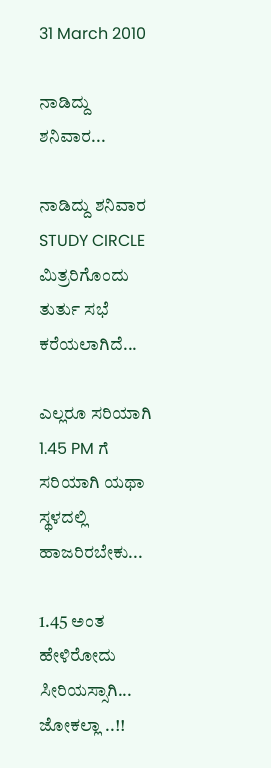31 March 2010

ನಾಡಿದ್ದು ಶನಿವಾರ...

ನಾಡಿದ್ದು ಶನಿವಾರ STUDY CIRCLE ಮಿತ್ರರಿಗೊಂದು ತುರ್ತು ಸಭೆ ಕರೆಯಲಾಗಿದೆ...

ಎಲ್ಲರೂ ಸರಿಯಾಗಿ 1.45 PM ಗೆ ಸರಿಯಾಗಿ ಯಥಾ ಸ್ಥಳದಲ್ಲಿ ಹಾಜರಿರಬೇಕು...

1.45 ಅಂತ ಹೇಳಿರೋದು ಸೀರಿಯಸ್ಸಾಗಿ... ಜೋಕಲ್ಲಾ ..!!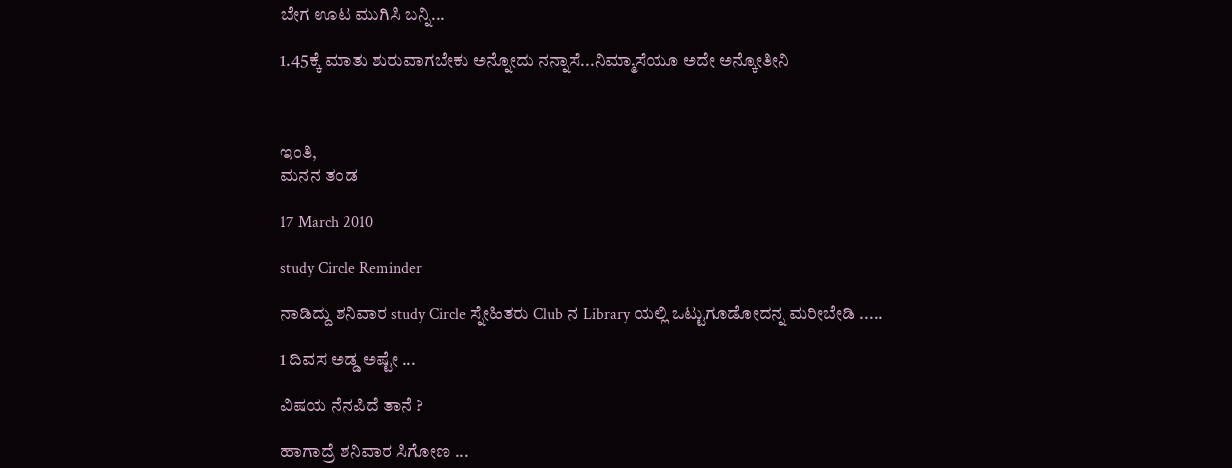ಬೇಗ ಊಟ ಮುಗಿಸಿ ಬನ್ನಿ...

1.45ಕ್ಕೆ ಮಾತು ಶುರುವಾಗಬೇಕು ಅನ್ನೋದು ನನ್ನಾಸೆ...ನಿಮ್ಮಾಸೆಯೂ ಅದೇ ಅನ್ಕೋತೀನಿ



ಇಂತಿ,
ಮನನ ತಂಡ

17 March 2010

study Circle Reminder

ನಾಡಿದ್ದು ಶನಿವಾರ study Circle ಸ್ನೇಹಿತರು Club ನ Library ಯಲ್ಲಿ ಒಟ್ಟುಗೂಡೋದನ್ನ ಮರೀಬೇಡಿ .....

1 ದಿವಸ ಅಡ್ಡ ಅಷ್ಟೇ ...

ವಿಷಯ ನೆನಪಿದೆ ತಾನೆ ?

ಹಾಗಾದ್ರೆ ಶನಿವಾರ ಸಿಗೋಣ ...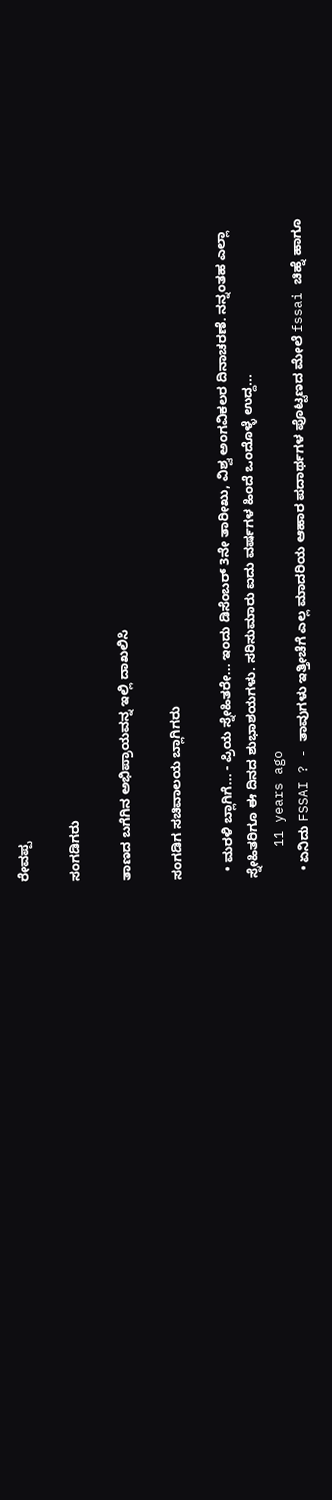ರೇವಪ್ಪ

ಸಂಗಡಿಗರು

ತಾಣದ ಬಗೆಗಿನ ಅಭಿಪ್ರಾಯವನ್ನ ಇಲ್ಲಿ ದಾಖಲಿಸಿ

ಸಂಗಡಿಗ ಸಚಿವಾಲಯ ಬ್ಲಾಗಿಗರು

  • ಮರಳಿ ಬ್ಲಾಗಿಗೆ... - ಪ್ರಿಯ ಸ್ನೇಹಿತರೇ... ಇಂದು ಡಿಸೆಂಬರ್ 3ನೇ ತಾರೀಖು, ವಿಶ್ವ ಅಂಗವಿಕಲರ ದಿನಾಚರಣೆ. ನನ್ನಂತಹ ಎಲ್ಲಾ ಸ್ನೇಹಿತರಿಗೂ ಈ ದಿನದ ಶುಭಾಶಯಗಳು. ಸರಿಸುಮಾರು ಐದು ವರ್ಷಗಳ ಹಿಂದೆ ಒಂದೊಳ್ಳೆ ಉದ್ದ...
    11 years ago
  • ಏನಿದು FSSAI ? - ತಾವುಗಳು ಇತ್ತೀಚೆಗೆ ಎಲ್ಲ ಮಾದರಿಯ ಆಹಾರ ಪದಾರ್ಥಗಳ ಪೊಟ್ಟಣದ ಮೇಲೆ fssai ಚಿಹ್ನೆ ಹಾಗೂ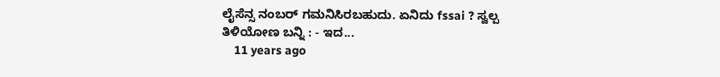ಲೈಸೆನ್ಸ ನಂಬರ್ ಗಮನಿಸಿರಬಹುದು. ಏನಿದು fssai ? ಸ್ವಲ್ಪ ತಿಳಿಯೋಣ ಬನ್ನಿ : - ಇದ...
    11 years ago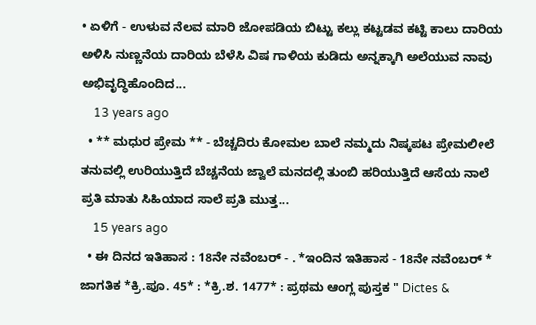• ಏಳಿಗೆ - ಉಳುವ ನೆಲವ ಮಾರಿ ಜೋಪಡಿಯ ಬಿಟ್ಟು ಕಲ್ಲು ಕಟ್ಟಡವ ಕಟ್ಟಿ ಕಾಲು ದಾರಿಯ ಅಳಿಸಿ ನುಣ್ಣನೆಯ ದಾರಿಯ ಬೆಳೆಸಿ ವಿಷ ಗಾಳಿಯ ಕುಡಿದು ಅನ್ನಕ್ಕಾಗಿ ಅಲೆಯುವ ನಾವು ಅಭಿವೃದ್ಧಿಹೊಂದಿದ...
    13 years ago
  • ** ಮಧುರ ಪ್ರೇಮ ** - ಬೆಚ್ಚದಿರು ಕೋಮಲ ಬಾಲೆ ನಮ್ಮದು ನಿಷ್ಕಪಟ ಪ್ರೇಮಲೀಲೆ ತನುವಲ್ಲಿ ಉರಿಯುತ್ತಿದೆ ಬೆಚ್ಚನೆಯ ಜ್ವಾಲೆ ಮನದಲ್ಲಿ ತುಂಬಿ ಹರಿಯುತ್ತಿದೆ ಆಸೆಯ ನಾಲೆ ಪ್ರತಿ ಮಾತು ಸಿಹಿಯಾದ ಸಾಲೆ ಪ್ರತಿ ಮುತ್ತ...
    15 years ago
  • ಈ ದಿನದ ಇತಿಹಾಸ : 18ನೇ ನವೆಂಬರ್ - . *ಇಂದಿನ ಇತಿಹಾಸ - 18ನೇ ನವೆಂಬರ್ * ಜಾಗತಿಕ *ಕ್ರಿ.ಪೂ. 45* : *ಕ್ರಿ.ಶ. 1477* : ಪ್ರಥಮ ಆಂಗ್ಲ ಪುಸ್ತಕ " Dictes &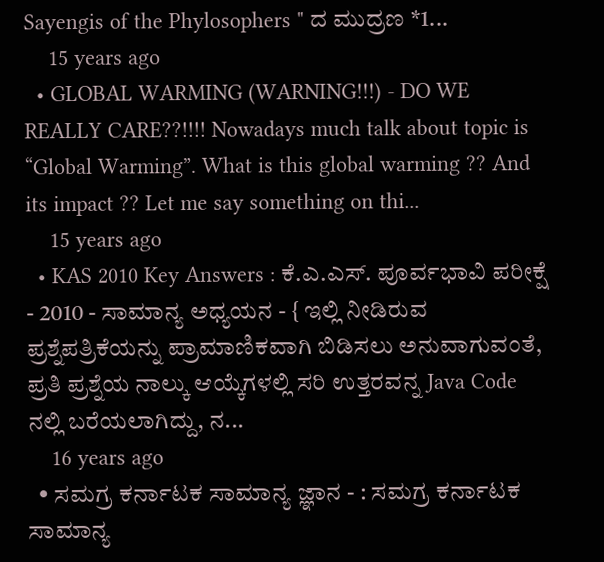Sayengis of the Phylosophers " ದ ಮುದ್ರಣ *1...
    15 years ago
  • GLOBAL WARMING (WARNING!!!) - DO WE REALLY CARE??!!!! Nowadays much talk about topic is “Global Warming”. What is this global warming ?? And its impact ?? Let me say something on thi...
    15 years ago
  • KAS 2010 Key Answers : ಕೆ.ಎ.ಎಸ್. ಪೂರ್ವಭಾವಿ ಪರೀಕ್ಷೆ - 2010 - ಸಾಮಾನ್ಯ ಅಧ್ಯಯನ - { ಇಲ್ಲಿ ನೀಡಿರುವ ಪ್ರಶ್ನೆಪತ್ರಿಕೆಯನ್ನು ಪ್ರಾಮಾಣಿಕವಾಗಿ ಬಿಡಿಸಲು ಅನುವಾಗುವಂತೆ, ಪ್ರತಿ ಪ್ರಶ್ನೆಯ ನಾಲ್ಕು ಆಯ್ಕೆಗಳಲ್ಲಿ ಸರಿ ಉತ್ತರವನ್ನ Java Code ನಲ್ಲಿ ಬರೆಯಲಾಗಿದ್ದು, ನ...
    16 years ago
  • ಸಮಗ್ರ ಕರ್ನಾಟಕ ಸಾಮಾನ್ಯ ಜ್ಞಾನ - : ಸಮಗ್ರ ಕರ್ನಾಟಕ ಸಾಮಾನ್ಯ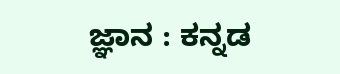ಜ್ಞಾನ : ಕನ್ನಡ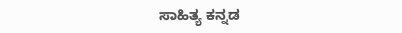ಸಾಹಿತ್ಯ ಕನ್ನಡ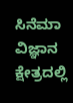ಸಿನೆಮಾ ವಿಜ್ಞಾನ ಕ್ಷೇತ್ರದಲ್ಲಿ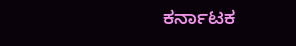ಕರ್ನಾಟಕ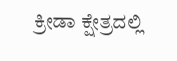ಕ್ರೀಡಾ ಕ್ಷೇತ್ರದಲ್ಲಿ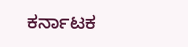ಕರ್ನಾಟಕ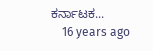ಕರ್ನಾಟಕ...
    16 years ago